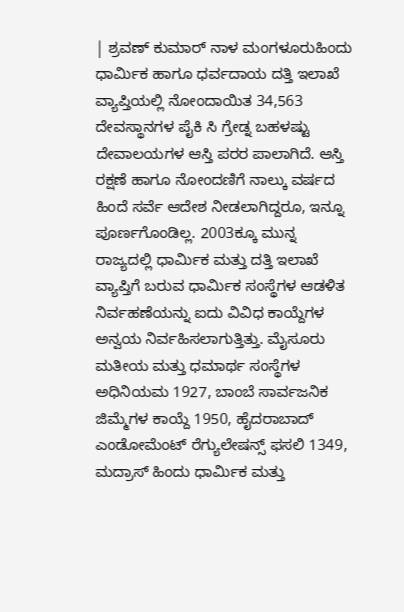| ಶ್ರವಣ್ ಕುಮಾರ್ ನಾಳ ಮಂಗಳೂರುಹಿಂದು ಧಾರ್ವಿುಕ ಹಾಗೂ ಧರ್ವದಾಯ ದತ್ತಿ ಇಲಾಖೆ ವ್ಯಾಪ್ತಿಯಲ್ಲಿ ನೋಂದಾಯಿತ 34,563 ದೇವಸ್ಥಾನಗಳ ಪೈಕಿ ಸಿ ಗ್ರೇಡ್ನ ಬಹಳಷ್ಟು ದೇವಾಲಯಗಳ ಆಸ್ತಿ ಪರರ ಪಾಲಾಗಿದೆ. ಆಸ್ತಿ ರಕ್ಷಣೆ ಹಾಗೂ ನೋಂದಣಿಗೆ ನಾಲ್ಕು ವರ್ಷದ ಹಿಂದೆ ಸರ್ವೆ ಆದೇಶ ನೀಡಲಾಗಿದ್ದರೂ, ಇನ್ನೂ ಪೂರ್ಣಗೊಂಡಿಲ್ಲ. 2003ಕ್ಕೂ ಮುನ್ನ ರಾಜ್ಯದಲ್ಲಿ ಧಾರ್ವಿುಕ ಮತ್ತು ದತ್ತಿ ಇಲಾಖೆ ವ್ಯಾಪ್ತಿಗೆ ಬರುವ ಧಾರ್ವಿುಕ ಸಂಸ್ಥೆಗಳ ಆಡಳಿತ ನಿರ್ವಹಣೆಯನ್ನು ಐದು ವಿವಿಧ ಕಾಯ್ದೆಗಳ ಅನ್ವಯ ನಿರ್ವಹಿಸಲಾಗುತ್ತಿತ್ತು. ಮೈಸೂರು ಮತೀಯ ಮತ್ತು ಧಮಾರ್ಥ ಸಂಸ್ಥೆಗಳ ಅಧಿನಿಯಮ 1927, ಬಾಂಬೆ ಸಾರ್ವಜನಿಕ ಜಿಮ್ಮೆಗಳ ಕಾಯ್ದೆ 1950, ಹೈದರಾಬಾದ್ ಎಂಡೋಮೆಂಟ್ ರೆಗ್ಯುಲೇಷನ್ಸ್ ಫಸಲಿ 1349, ಮದ್ರಾಸ್ ಹಿಂದು ಧಾರ್ವಿುಕ ಮತ್ತು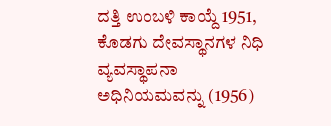ದತ್ತಿ ಉಂಬಳಿ ಕಾಯ್ದೆ 1951, ಕೊಡಗು ದೇವಸ್ಥಾನಗಳ ನಿಧಿ ವ್ಯವಸ್ಥಾಪನಾ ಅಧಿನಿಯಮವನ್ನು (1956)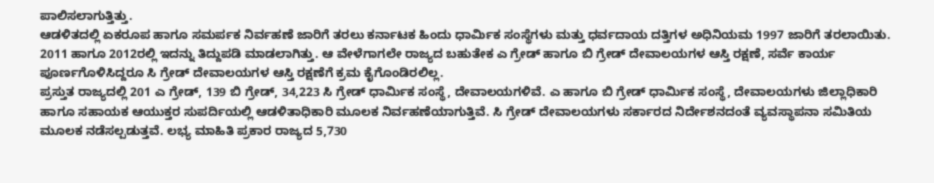ಪಾಲಿಸಲಾಗುತ್ತಿತ್ತು.
ಆಡಳಿತದಲ್ಲಿ ಏಕರೂಪ ಹಾಗೂ ಸಮರ್ಪಕ ನಿರ್ವಹಣೆ ಜಾರಿಗೆ ತರಲು ಕರ್ನಾಟಕ ಹಿಂದು ಧಾರ್ವಿುಕ ಸಂಸ್ಥೆಗಳು ಮತ್ತು ಧರ್ವದಾಯ ದತ್ತಿಗಳ ಅಧಿನಿಯಮ 1997 ಜಾರಿಗೆ ತರಲಾಯಿತು. 2011 ಹಾಗೂ 2012ರಲ್ಲಿ ಇದನ್ನು ತಿದ್ದುಪಡಿ ಮಾಡಲಾಗಿತ್ತು. ಆ ವೇಳೆಗಾಗಲೇ ರಾಜ್ಯದ ಬಹುತೇಕ ಎ ಗ್ರೇಡ್ ಹಾಗೂ ಬಿ ಗ್ರೇಡ್ ದೇವಾಲಯಗಳ ಆಸ್ತಿ ರಕ್ಷಣೆ, ಸರ್ವೆ ಕಾರ್ಯ ಪೂರ್ಣಗೊಳಿಸಿದ್ದರೂ ಸಿ ಗ್ರೇಡ್ ದೇವಾಲಯಗಳ ಆಸ್ತಿ ರಕ್ಷಣೆಗೆ ಕ್ರಮ ಕೈಗೊಂಡಿರಲಿಲ್ಲ.
ಪ್ರಸ್ತುತ ರಾಜ್ಯದಲ್ಲಿ 201 ಎ ಗ್ರೇಡ್, 139 ಬಿ ಗ್ರೇಡ್, 34,223 ಸಿ ಗ್ರೇಡ್ ಧಾರ್ವಿುಕ ಸಂಸ್ಥೆ, ದೇವಾಲಯಗಳಿವೆ. ಎ ಹಾಗೂ ಬಿ ಗ್ರೇಡ್ ಧಾರ್ವಿುಕ ಸಂಸ್ಥೆ, ದೇವಾಲಯಗಳು ಜಿಲ್ಲಾಧಿಕಾರಿ ಹಾಗೂ ಸಹಾಯಕ ಆಯುಕ್ತರ ಸುಪರ್ದಿಯಲ್ಲಿ ಆಡಳಿತಾಧಿಕಾರಿ ಮೂಲಕ ನಿರ್ವಹಣೆಯಾಗುತ್ತಿವೆ. ಸಿ ಗ್ರೇಡ್ ದೇವಾಲಯಗಳು ಸರ್ಕಾರದ ನಿರ್ದೇಶನದಂತೆ ವ್ಯವಸ್ಥಾಪನಾ ಸಮಿತಿಯ ಮೂಲಕ ನಡೆಸಲ್ಪಡುತ್ತವೆ. ಲಭ್ಯ ಮಾಹಿತಿ ಪ್ರಕಾರ ರಾಜ್ಯದ 5,730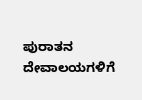ಪುರಾತನ ದೇವಾಲಯಗಳಿಗೆ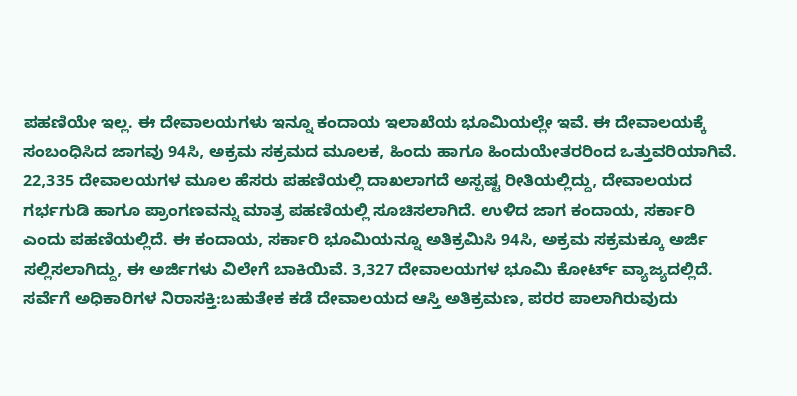ಪಹಣಿಯೇ ಇಲ್ಲ. ಈ ದೇವಾಲಯಗಳು ಇನ್ನೂ ಕಂದಾಯ ಇಲಾಖೆಯ ಭೂಮಿಯಲ್ಲೇ ಇವೆ. ಈ ದೇವಾಲಯಕ್ಕೆ ಸಂಬಂಧಿಸಿದ ಜಾಗವು 94ಸಿ, ಅಕ್ರಮ ಸಕ್ರಮದ ಮೂಲಕ, ಹಿಂದು ಹಾಗೂ ಹಿಂದುಯೇತರರಿಂದ ಒತ್ತುವರಿಯಾಗಿವೆ. 22,335 ದೇವಾಲಯಗಳ ಮೂಲ ಹೆಸರು ಪಹಣಿಯಲ್ಲಿ ದಾಖಲಾಗದೆ ಅಸ್ಪಷ್ಟ ರೀತಿಯಲ್ಲಿದ್ದು, ದೇವಾಲಯದ ಗರ್ಭಗುಡಿ ಹಾಗೂ ಪ್ರಾಂಗಣವನ್ನು ಮಾತ್ರ ಪಹಣಿಯಲ್ಲಿ ಸೂಚಿಸಲಾಗಿದೆ. ಉಳಿದ ಜಾಗ ಕಂದಾಯ, ಸರ್ಕಾರಿ ಎಂದು ಪಹಣಿಯಲ್ಲಿದೆ. ಈ ಕಂದಾಯ, ಸರ್ಕಾರಿ ಭೂಮಿಯನ್ನೂ ಅತಿಕ್ರಮಿಸಿ 94ಸಿ, ಅಕ್ರಮ ಸಕ್ರಮಕ್ಕೂ ಅರ್ಜಿ ಸಲ್ಲಿಸಲಾಗಿದ್ದು, ಈ ಅರ್ಜಿಗಳು ವಿಲೇಗೆ ಬಾಕಿಯಿವೆ. 3,327 ದೇವಾಲಯಗಳ ಭೂಮಿ ಕೋರ್ಟ್ ವ್ಯಾಜ್ಯದಲ್ಲಿದೆ.
ಸರ್ವೆಗೆ ಅಧಿಕಾರಿಗಳ ನಿರಾಸಕ್ತಿ:ಬಹುತೇಕ ಕಡೆ ದೇವಾಲಯದ ಆಸ್ತಿ ಅತಿಕ್ರಮಣ, ಪರರ ಪಾಲಾಗಿರುವುದು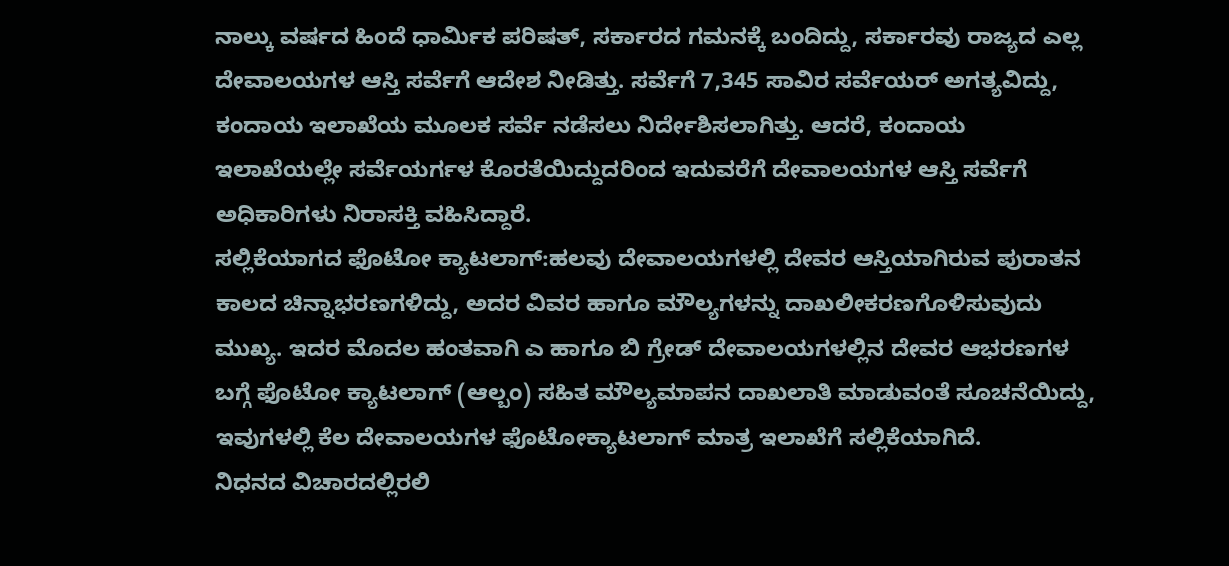ನಾಲ್ಕು ವರ್ಷದ ಹಿಂದೆ ಧಾರ್ವಿುಕ ಪರಿಷತ್, ಸರ್ಕಾರದ ಗಮನಕ್ಕೆ ಬಂದಿದ್ದು, ಸರ್ಕಾರವು ರಾಜ್ಯದ ಎಲ್ಲ ದೇವಾಲಯಗಳ ಆಸ್ತಿ ಸರ್ವೆಗೆ ಆದೇಶ ನೀಡಿತ್ತು. ಸರ್ವೆಗೆ 7,345 ಸಾವಿರ ಸರ್ವೆಯರ್ ಅಗತ್ಯವಿದ್ದು, ಕಂದಾಯ ಇಲಾಖೆಯ ಮೂಲಕ ಸರ್ವೆ ನಡೆಸಲು ನಿರ್ದೇಶಿಸಲಾಗಿತ್ತು. ಆದರೆ, ಕಂದಾಯ ಇಲಾಖೆಯಲ್ಲೇ ಸರ್ವೆಯರ್ಗಳ ಕೊರತೆಯಿದ್ದುದರಿಂದ ಇದುವರೆಗೆ ದೇವಾಲಯಗಳ ಆಸ್ತಿ ಸರ್ವೆಗೆ ಅಧಿಕಾರಿಗಳು ನಿರಾಸಕ್ತಿ ವಹಿಸಿದ್ದಾರೆ.
ಸಲ್ಲಿಕೆಯಾಗದ ಫೊಟೋ ಕ್ಯಾಟಲಾಗ್:ಹಲವು ದೇವಾಲಯಗಳಲ್ಲಿ ದೇವರ ಆಸ್ತಿಯಾಗಿರುವ ಪುರಾತನ ಕಾಲದ ಚಿನ್ನಾಭರಣಗಳಿದ್ದು, ಅದರ ವಿವರ ಹಾಗೂ ಮೌಲ್ಯಗಳನ್ನು ದಾಖಲೀಕರಣಗೊಳಿಸುವುದು ಮುಖ್ಯ. ಇದರ ಮೊದಲ ಹಂತವಾಗಿ ಎ ಹಾಗೂ ಬಿ ಗ್ರೇಡ್ ದೇವಾಲಯಗಳಲ್ಲಿನ ದೇವರ ಆಭರಣಗಳ ಬಗ್ಗೆ ಫೊಟೋ ಕ್ಯಾಟಲಾಗ್ (ಆಲ್ಬಂ) ಸಹಿತ ಮೌಲ್ಯಮಾಪನ ದಾಖಲಾತಿ ಮಾಡುವಂತೆ ಸೂಚನೆಯಿದ್ದು, ಇವುಗಳಲ್ಲಿ ಕೆಲ ದೇವಾಲಯಗಳ ಫೊಟೋಕ್ಯಾಟಲಾಗ್ ಮಾತ್ರ ಇಲಾಖೆಗೆ ಸಲ್ಲಿಕೆಯಾಗಿದೆ.
ನಿಧನದ ವಿಚಾರದಲ್ಲಿರಲಿ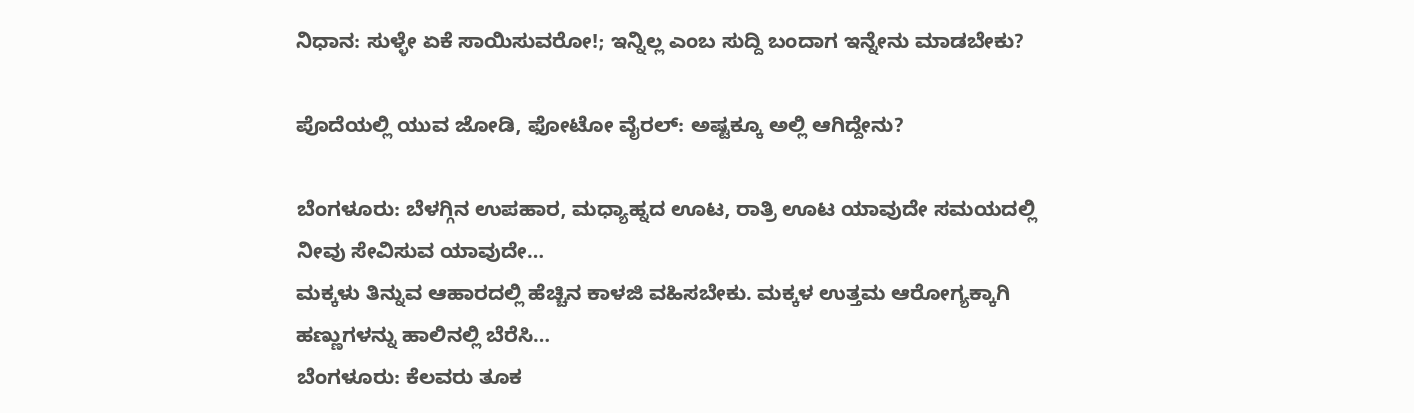ನಿಧಾನ: ಸುಳ್ಳೇ ಏಕೆ ಸಾಯಿಸುವರೋ!; ಇನ್ನಿಲ್ಲ ಎಂಬ ಸುದ್ದಿ ಬಂದಾಗ ಇನ್ನೇನು ಮಾಡಬೇಕು?

ಪೊದೆಯಲ್ಲಿ ಯುವ ಜೋಡಿ, ಫೋಟೋ ವೈರಲ್: ಅಷ್ಟಕ್ಕೂ ಅಲ್ಲಿ ಆಗಿದ್ದೇನು?

ಬೆಂಗಳೂರು: ಬೆಳಗ್ಗಿನ ಉಪಹಾರ, ಮಧ್ಯಾಹ್ನದ ಊಟ, ರಾತ್ರಿ ಊಟ ಯಾವುದೇ ಸಮಯದಲ್ಲಿ ನೀವು ಸೇವಿಸುವ ಯಾವುದೇ…
ಮಕ್ಕಳು ತಿನ್ನುವ ಆಹಾರದಲ್ಲಿ ಹೆಚ್ಚಿನ ಕಾಳಜಿ ವಹಿಸಬೇಕು. ಮಕ್ಕಳ ಉತ್ತಮ ಆರೋಗ್ಯಕ್ಕಾಗಿ ಹಣ್ಣುಗಳನ್ನು ಹಾಲಿನಲ್ಲಿ ಬೆರೆಸಿ…
ಬೆಂಗಳೂರು: ಕೆಲವರು ತೂಕ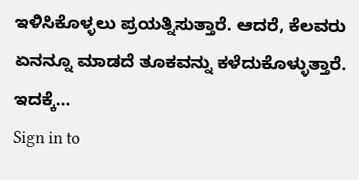ಇಳಿಸಿಕೊಳ್ಳಲು ಪ್ರಯತ್ನಿಸುತ್ತಾರೆ. ಆದರೆ, ಕೆಲವರು ಏನನ್ನೂ ಮಾಡದೆ ತೂಕವನ್ನು ಕಳೆದುಕೊಳ್ಳುತ್ತಾರೆ. ಇದಕ್ಕೆ…
Sign in to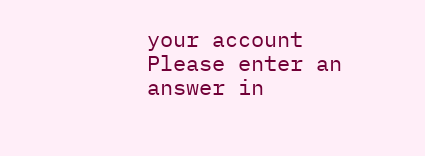your account
Please enter an answer in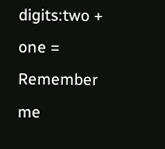digits:two + one =
Remember me